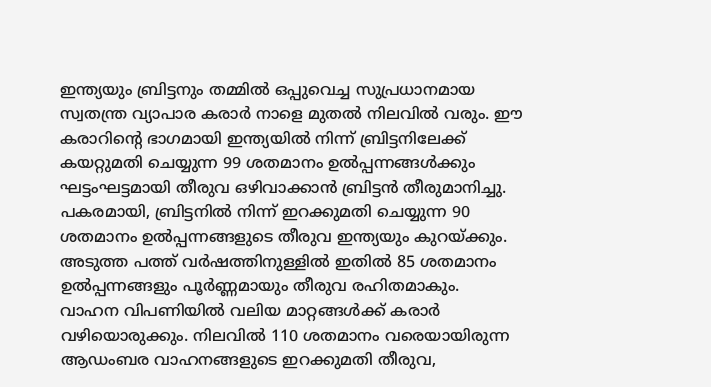ഇന്ത്യയും ബ്രിട്ടനും തമ്മിൽ ഒപ്പുവെച്ച സുപ്രധാനമായ സ്വതന്ത്ര വ്യാപാര കരാർ നാളെ മുതൽ നിലവിൽ വരും. ഈ കരാറിന്റെ ഭാഗമായി ഇന്ത്യയിൽ നിന്ന് ബ്രിട്ടനിലേക്ക് കയറ്റുമതി ചെയ്യുന്ന 99 ശതമാനം ഉൽപ്പന്നങ്ങൾക്കും ഘട്ടംഘട്ടമായി തീരുവ ഒഴിവാക്കാൻ ബ്രിട്ടൻ തീരുമാനിച്ചു.
പകരമായി, ബ്രിട്ടനിൽ നിന്ന് ഇറക്കുമതി ചെയ്യുന്ന 90 ശതമാനം ഉൽപ്പന്നങ്ങളുടെ തീരുവ ഇന്ത്യയും കുറയ്ക്കും. അടുത്ത പത്ത് വർഷത്തിനുള്ളിൽ ഇതിൽ 85 ശതമാനം ഉൽപ്പന്നങ്ങളും പൂർണ്ണമായും തീരുവ രഹിതമാകും.
വാഹന വിപണിയിൽ വലിയ മാറ്റങ്ങൾക്ക് കരാർ വഴിയൊരുക്കും. നിലവിൽ 110 ശതമാനം വരെയായിരുന്ന ആഡംബര വാഹനങ്ങളുടെ ഇറക്കുമതി തീരുവ,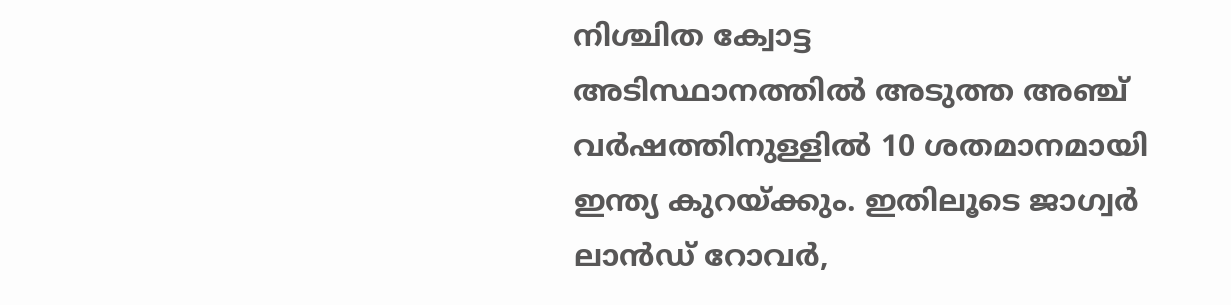നിശ്ചിത ക്വോട്ട
അടിസ്ഥാനത്തിൽ അടുത്ത അഞ്ച് വർഷത്തിനുള്ളിൽ 10 ശതമാനമായി ഇന്ത്യ കുറയ്ക്കും. ഇതിലൂടെ ജാഗ്വർ ലാൻഡ് റോവർ,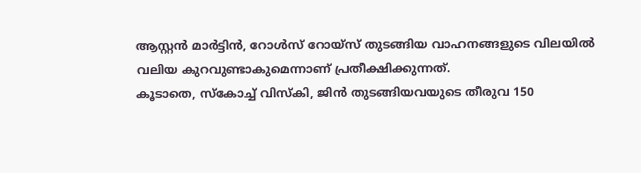ആസ്റ്റൻ മാർട്ടിൻ, റോൾസ് റോയ്സ് തുടങ്ങിയ വാഹനങ്ങളുടെ വിലയിൽ വലിയ കുറവുണ്ടാകുമെന്നാണ് പ്രതീക്ഷിക്കുന്നത്.
കൂടാതെ, സ്കോച്ച് വിസ്കി, ജിൻ തുടങ്ങിയവയുടെ തീരുവ 150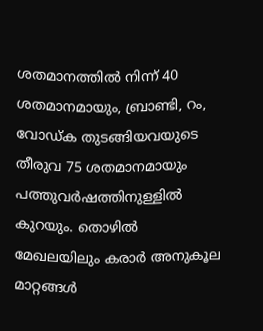ശതമാനത്തിൽ നിന്ന് 40 ശതമാനമായും, ബ്രാണ്ടി, റം, വോഡ്ക തുടങ്ങിയവയുടെ തീരുവ 75 ശതമാനമായും പത്തുവർഷത്തിനുള്ളിൽ കുറയും. തൊഴിൽ മേഖലയിലും കരാർ അനുകൂല മാറ്റങ്ങൾ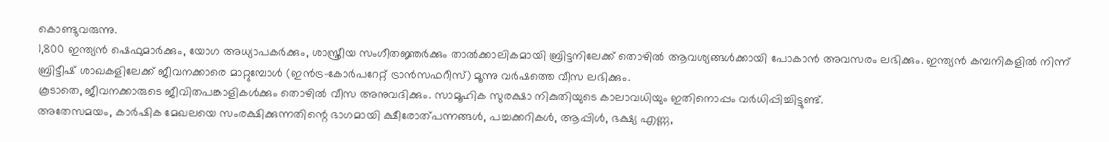കൊണ്ടുവരുന്നു.
1,800 ഇന്ത്യൻ ഷെഫുമാർക്കും, യോഗ അധ്യാപകർക്കും, ശാസ്ത്രീയ സംഗീതജ്ഞർക്കും താൽക്കാലികമായി ബ്രിട്ടനിലേക്ക് തൊഴിൽ ആവശ്യങ്ങൾക്കായി പോകാൻ അവസരം ലഭിക്കും. ഇന്ത്യൻ കമ്പനികളിൽ നിന്ന് ബ്രിട്ടീഷ് ശാഖകളിലേക്ക് ജീവനക്കാരെ മാറ്റുമ്പോൾ (ഇൻട്ര–കോർപറേറ്റ് ട്രാൻസഫറീസ്) മൂന്നു വർഷത്തെ വീസ ലഭിക്കും.
കൂടാതെ, ജീവനക്കാരുടെ ജീവിതപങ്കാളികൾക്കും തൊഴിൽ വീസ അനുവദിക്കും. സാമൂഹിക സുരക്ഷാ നികുതിയുടെ കാലാവധിയും ഇതിനൊപ്പം വർധിപ്പിച്ചിട്ടുണ്ട്.
അതേസമയം, കാർഷിക മേഖലയെ സംരക്ഷിക്കുന്നതിന്റെ ഭാഗമായി ക്ഷീരോത്പന്നങ്ങൾ, പച്ചക്കറികൾ, ആപ്പിൾ, ഭക്ഷ്യ എണ്ണ,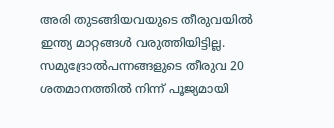അരി തുടങ്ങിയവയുടെ തീരുവയിൽ ഇന്ത്യ മാറ്റങ്ങൾ വരുത്തിയിട്ടില്ല. സമുദ്രോൽപന്നങ്ങളുടെ തീരുവ 20 ശതമാനത്തിൽ നിന്ന് പൂജ്യമായി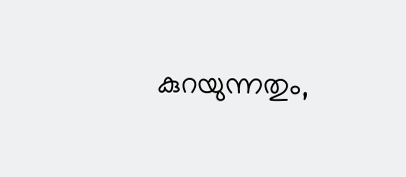കുറയുന്നതും,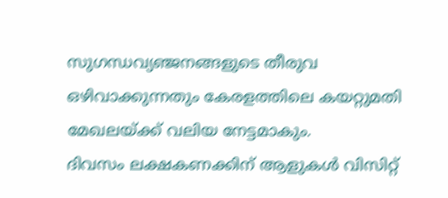സുഗന്ധവ്യഞ്ജനങ്ങളുടെ തീരുവ ഒഴിവാക്കുന്നതും കേരളത്തിലെ കയറ്റുമതി മേഖലയ്ക്ക് വലിയ നേട്ടമാകും.
ദിവസം ലക്ഷകണക്കിന് ആളുകൾ വിസിറ്റ്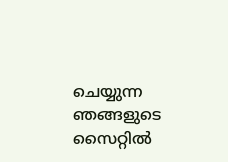ചെയ്യുന്ന ഞങ്ങളുടെ സൈറ്റിൽ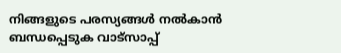നിങ്ങളുടെ പരസ്യങ്ങൾ നൽകാൻ ബന്ധപ്പെടുക വാട്സാപ്പ്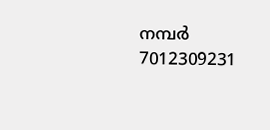നമ്പർ 7012309231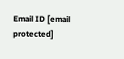Email ID [email protected]